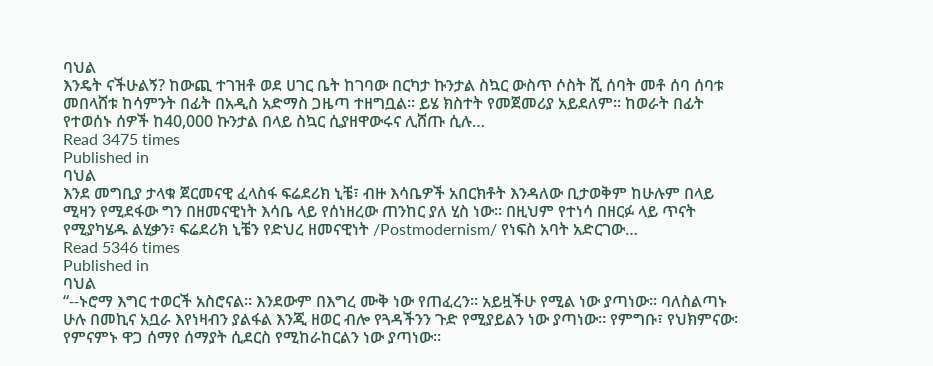ባህል
እንዴት ናችሁልኝ? ከውጪ ተገዝቶ ወደ ሀገር ቤት ከገባው በርካታ ኩንታል ስኳር ውስጥ ሶስት ሺ ሰባት መቶ ሰባ ሰባቱ መበላሸቱ ከሳምንት በፊት በአዲስ አድማስ ጋዜጣ ተዘግቧል፡፡ ይሄ ክስተት የመጀመሪያ አይደለም፡፡ ከወራት በፊት የተወሰኑ ሰዎች ከ40,000 ኩንታል በላይ ስኳር ሲያዘዋውሩና ሊሸጡ ሲሉ…
Read 3475 times
Published in
ባህል
እንደ መግቢያ ታላቁ ጀርመናዊ ፈላስፋ ፍሬደሪክ ኒቼ፣ ብዙ እሳቤዎች አበርክቶት እንዳለው ቢታወቅም ከሁሉም በላይ ሚዛን የሚደፋው ግን በዘመናዊነት እሳቤ ላይ የሰነዘረው ጠንከር ያለ ሂስ ነው፡፡ በዚህም የተነሳ በዘርፉ ላይ ጥናት የሚያካሄዱ ልሂቃን፣ ፍሬደሪክ ኒቼን የድህረ ዘመናዊነት /Postmodernism/ የነፍስ አባት አድርገው…
Read 5346 times
Published in
ባህል
“--ኑሮማ እግር ተወርች አስሮናል፡፡ እንደውም በእግረ ሙቅ ነው የጠፈረን፡፡ አይዟችሁ የሚል ነው ያጣነው፡፡ ባለስልጣኑ ሁሉ በመኪና አቧራ እየነዛብን ያልፋል እንጂ ዘወር ብሎ የጓዳችንን ጉድ የሚያይልን ነው ያጣነው፡፡ የምግቡ፣ የህክምናው፡ የምናምኑ ዋጋ ሰማየ ሰማያት ሲደርስ የሚከራከርልን ነው ያጣነው፡፡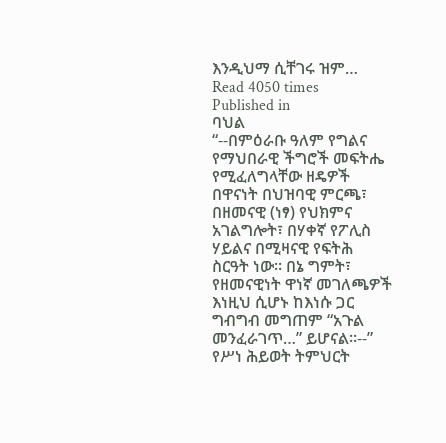እንዲህማ ሲቸገሩ ዝም…
Read 4050 times
Published in
ባህል
“--በምዕራቡ ዓለም የግልና የማህበራዊ ችግሮች መፍትሔ የሚፈለግላቸው ዘዴዎች በዋናነት በህዝባዊ ምርጫ፣ በዘመናዊ (ነፃ) የህክምና አገልግሎት፣ በሃቀኛ የፖሊስ ሃይልና በሚዛናዊ የፍትሕ ስርዓት ነው። በኔ ግምት፣ የዘመናዊነት ዋነኛ መገለጫዎች እነዚህ ሲሆኑ ከእነሱ ጋር ግብግብ መግጠም “አጉል መንፈራገጥ…” ይሆናል።--” የሥነ ሕይወት ትምህርት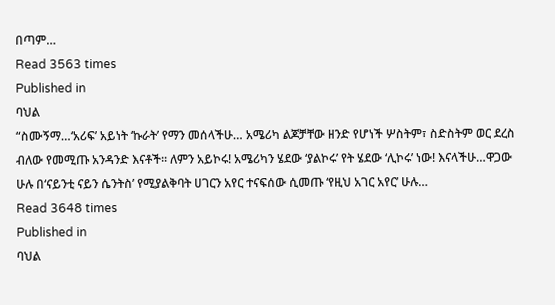በጣም…
Read 3563 times
Published in
ባህል
“ስሙኝማ…‘አሪፍ’ አይነት ‘ኩራት’ የማን መሰላችሁ… አሜሪካ ልጆቻቸው ዘንድ የሆነች ሦስትም፣ ስድስትም ወር ደረስ ብለው የመሚጡ አንዳንድ እናቶች፡፡ ለምን አይኮሩ! አሜሪካን ሄደው ‘ያልኮሩ’ የት ሄደው ‘ሊኮሩ’ ነው! እናላችሁ…ዋጋው ሁሉ በ‘ናይንቲ ናይን ሴንትስ’ የሚያልቅባት ሀገርን አየር ተናፍሰው ሲመጡ ‘የዚህ አገር አየር’ ሁሉ…
Read 3648 times
Published in
ባህል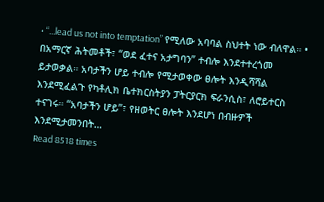• “...lead us not into temptation” የሚለው አባባል ስህተት ነው ብለዋል። • በአማርኛ ሕትመቶች፣ “ወደ ፈተና አታግባን” ተብሎ እንደተተረጎመ ይታወቃል። አባታችን ሆይ ተብሎ የሚታወቀው ፀሎት እንዲሻሻል እንደሚፈልጉ የካቶሊክ ቤተክርስትያን ፓትርያርክ ፍራንሲስ፣ ለሮይተርስ ተናገሩ። “አባታችን ሆይ”፣ የዘወትር ፀሎት እንደሆነ በብዙዎች እንደሚታመንበት…
Read 8518 times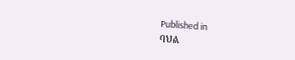Published in
ባህል